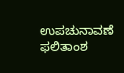ಉಪಚುನಾವಣೆ ಫಲಿತಾಂಶ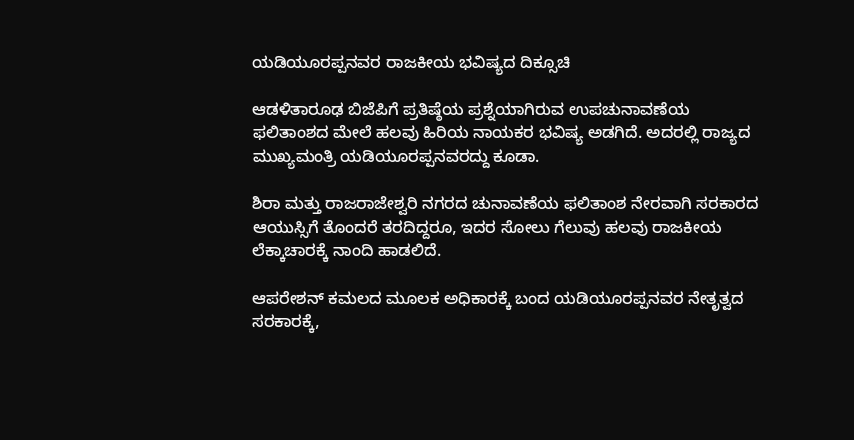ಯಡಿಯೂರಪ್ಪನವರ ರಾಜಕೀಯ ಭವಿಷ್ಯದ ದಿಕ್ಸೂಚಿ

ಆಡಳಿತಾರೂಢ ಬಿಜೆಪಿಗೆ ಪ್ರತಿಷ್ಠೆಯ ಪ್ರಶ್ನೆಯಾಗಿರುವ ಉಪಚುನಾವಣೆಯ ಫಲಿತಾಂಶದ ಮೇಲೆ ಹಲವು ಹಿರಿಯ ನಾಯಕರ ಭವಿಷ್ಯ ಅಡಗಿದೆ. ಅದರಲ್ಲಿ ರಾಜ್ಯದ ಮುಖ್ಯಮಂತ್ರಿ ಯಡಿಯೂರಪ್ಪನವರದ್ದು ಕೂಡಾ.

ಶಿರಾ ಮತ್ತು ರಾಜರಾಜೇಶ್ವರಿ ನಗರದ ಚುನಾವಣೆಯ ಫಲಿತಾಂಶ ನೇರವಾಗಿ ಸರಕಾರದ ಆಯುಸ್ಸಿಗೆ ತೊಂದರೆ ತರದಿದ್ದರೂ, ಇದರ ಸೋಲು ಗೆಲುವು ಹಲವು ರಾಜಕೀಯ ಲೆಕ್ಕಾಚಾರಕ್ಕೆ ನಾಂದಿ ಹಾಡಲಿದೆ.

ಆಪರೇಶನ್ ಕಮಲದ ಮೂಲಕ ಅಧಿಕಾರಕ್ಕೆ ಬಂದ ಯಡಿಯೂರಪ್ಪನವರ ನೇತೃತ್ವದ ಸರಕಾರಕ್ಕೆ,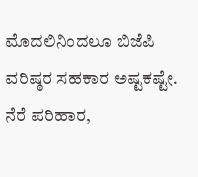ಮೊದಲಿನಿಂದಲೂ ಬಿಜೆಪಿ ವರಿಷ್ಠರ ಸಹಕಾರ ಅಷ್ಟಕಷ್ಟೇ. ನೆರೆ ಪರಿಹಾರ,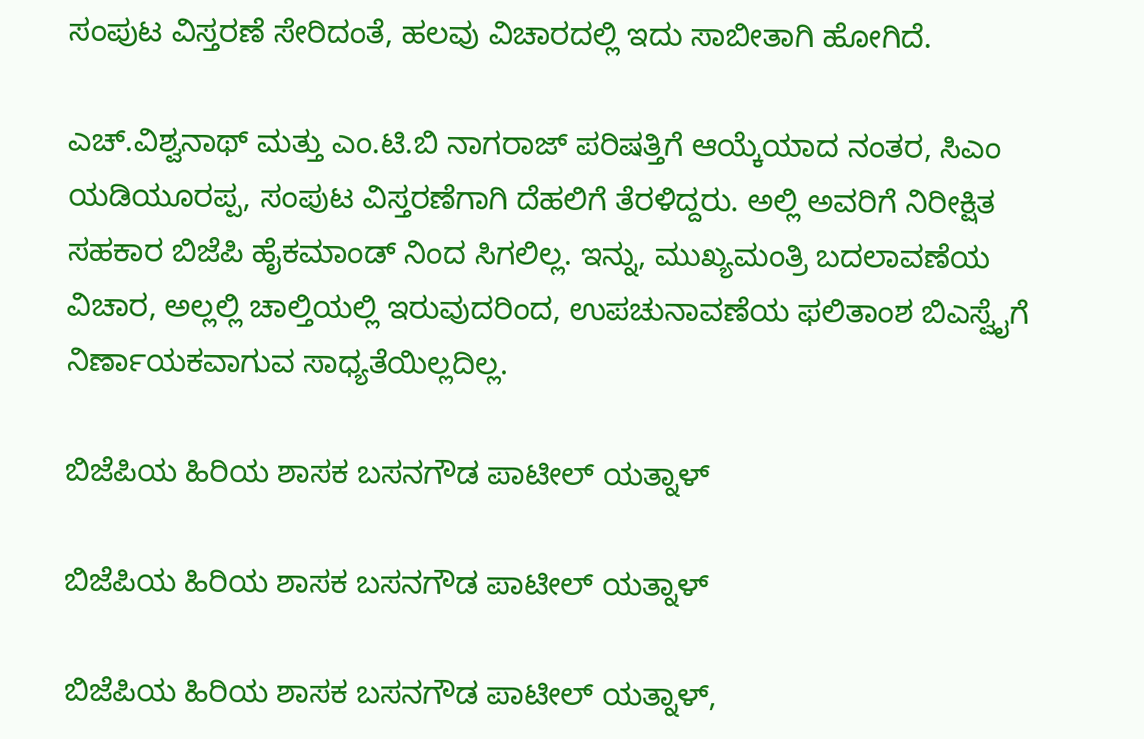ಸಂಪುಟ ವಿಸ್ತರಣೆ ಸೇರಿದಂತೆ, ಹಲವು ವಿಚಾರದಲ್ಲಿ ಇದು ಸಾಬೀತಾಗಿ ಹೋಗಿದೆ.

ಎಚ್.ವಿಶ್ವನಾಥ್ ಮತ್ತು ಎಂ.ಟಿ.ಬಿ ನಾಗರಾಜ್ ಪರಿಷತ್ತಿಗೆ ಆಯ್ಕೆಯಾದ ನಂತರ, ಸಿಎಂ ಯಡಿಯೂರಪ್ಪ, ಸಂಪುಟ ವಿಸ್ತರಣೆಗಾಗಿ ದೆಹಲಿಗೆ ತೆರಳಿದ್ದರು. ಅಲ್ಲಿ ಅವರಿಗೆ ನಿರೀಕ್ಷಿತ ಸಹಕಾರ ಬಿಜೆಪಿ ಹೈಕಮಾಂಡ್ ನಿಂದ ಸಿಗಲಿಲ್ಲ. ಇನ್ನು, ಮುಖ್ಯಮಂತ್ರಿ ಬದಲಾವಣೆಯ ವಿಚಾರ, ಅಲ್ಲಲ್ಲಿ ಚಾಲ್ತಿಯಲ್ಲಿ ಇರುವುದರಿಂದ, ಉಪಚುನಾವಣೆಯ ಫಲಿತಾಂಶ ಬಿಎಸ್ವೈಗೆ ನಿರ್ಣಾಯಕವಾಗುವ ಸಾಧ್ಯತೆಯಿಲ್ಲದಿಲ್ಲ.

ಬಿಜೆಪಿಯ ಹಿರಿಯ ಶಾಸಕ ಬಸನಗೌಡ ಪಾಟೀಲ್ ಯತ್ನಾಳ್

ಬಿಜೆಪಿಯ ಹಿರಿಯ ಶಾಸಕ ಬಸನಗೌಡ ಪಾಟೀಲ್ ಯತ್ನಾಳ್

ಬಿಜೆಪಿಯ ಹಿರಿಯ ಶಾಸಕ ಬಸನಗೌಡ ಪಾಟೀಲ್ ಯತ್ನಾಳ್,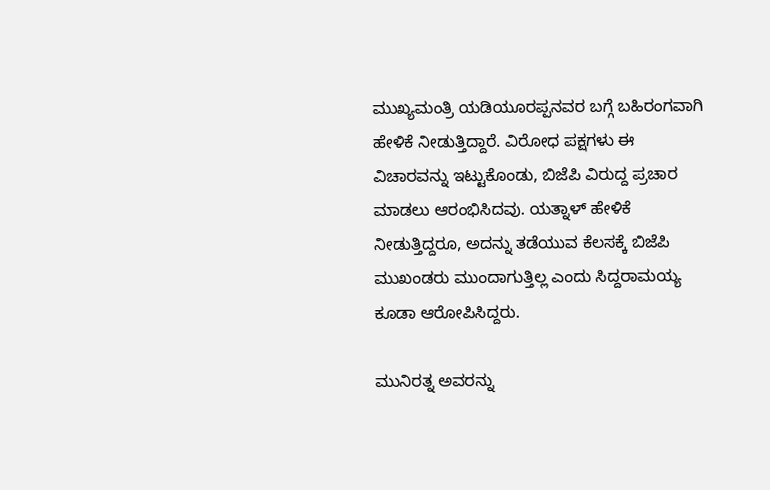ಮುಖ್ಯಮಂತ್ರಿ ಯಡಿಯೂರಪ್ಪನವರ ಬಗ್ಗೆ ಬಹಿರಂಗವಾಗಿ ಹೇಳಿಕೆ ನೀಡುತ್ತಿದ್ದಾರೆ. ವಿರೋಧ ಪಕ್ಷಗಳು ಈ ವಿಚಾರವನ್ನು ಇಟ್ಟುಕೊಂಡು, ಬಿಜೆಪಿ ವಿರುದ್ದ ಪ್ರಚಾರ ಮಾಡಲು ಆರಂಭಿಸಿದವು. ಯತ್ನಾಳ್ ಹೇಳಿಕೆ ನೀಡುತ್ತಿದ್ದರೂ, ಅದನ್ನು ತಡೆಯುವ ಕೆಲಸಕ್ಕೆ ಬಿಜೆಪಿ ಮುಖಂಡರು ಮುಂದಾಗುತ್ತಿಲ್ಲ ಎಂದು ಸಿದ್ದರಾಮಯ್ಯ ಕೂಡಾ ಆರೋಪಿಸಿದ್ದರು.

ಮುನಿರತ್ನ ಅವರನ್ನು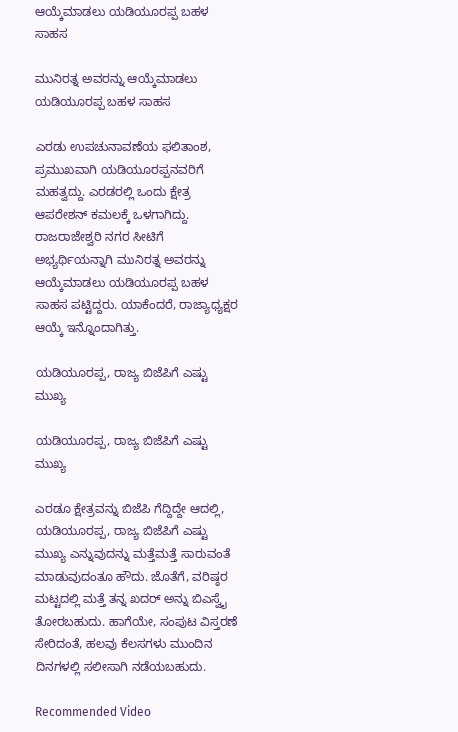ಆಯ್ಕೆಮಾಡಲು ಯಡಿಯೂರಪ್ಪ ಬಹಳ ಸಾಹಸ

ಮುನಿರತ್ನ ಅವರನ್ನು ಆಯ್ಕೆಮಾಡಲು ಯಡಿಯೂರಪ್ಪ ಬಹಳ ಸಾಹಸ

ಎರಡು ಉಪಚುನಾವಣೆಯ ಫಲಿತಾಂಶ, ಪ್ರಮುಖವಾಗಿ ಯಡಿಯೂರಪ್ಪನವರಿಗೆ ಮಹತ್ವದ್ದು. ಎರಡರಲ್ಲಿ ಒಂದು ಕ್ಷೇತ್ರ ಆಪರೇಶನ್ ಕಮಲಕ್ಕೆ ಒಳಗಾಗಿದ್ದು. ರಾಜರಾಜೇಶ್ವರಿ ನಗರ ಸೀಟಿಗೆ ಅಭ್ಯರ್ಥಿಯನ್ನಾಗಿ ಮುನಿರತ್ನ ಅವರನ್ನು ಆಯ್ಕೆಮಾಡಲು ಯಡಿಯೂರಪ್ಪ ಬಹಳ ಸಾಹಸ ಪಟ್ಟಿದ್ದರು. ಯಾಕೆಂದರೆ, ರಾಜ್ಯಾಧ್ಯಕ್ಷರ ಆಯ್ಕೆ ಇನ್ನೊಂದಾಗಿತ್ತು.

ಯಡಿಯೂರಪ್ಪ, ರಾಜ್ಯ ಬಿಜೆಪಿಗೆ ಎಷ್ಟು ಮುಖ್ಯ

ಯಡಿಯೂರಪ್ಪ, ರಾಜ್ಯ ಬಿಜೆಪಿಗೆ ಎಷ್ಟು ಮುಖ್ಯ

ಎರಡೂ ಕ್ಷೇತ್ರವನ್ನು ಬಿಜೆಪಿ ಗೆದ್ದಿದ್ದೇ ಆದಲ್ಲಿ, ಯಡಿಯೂರಪ್ಪ, ರಾಜ್ಯ ಬಿಜೆಪಿಗೆ ಎಷ್ಟು ಮುಖ್ಯ ಎನ್ನುವುದನ್ನು ಮತ್ತೆಮತ್ತೆ ಸಾರುವಂತೆ ಮಾಡುವುದಂತೂ ಹೌದು. ಜೊತೆಗೆ, ವರಿಷ್ಠರ ಮಟ್ಟದಲ್ಲಿ ಮತ್ತೆ ತನ್ನ ಖದರ್ ಅನ್ನು ಬಿಎಸ್ವೈ ತೋರಬಹುದು. ಹಾಗೆಯೇ, ಸಂಪುಟ ವಿಸ್ತರಣೆ ಸೇರಿದಂತೆ, ಹಲವು ಕೆಲಸಗಳು ಮುಂದಿನ ದಿನಗಳಲ್ಲಿ ಸಲೀಸಾಗಿ ನಡೆಯಬಹುದು.

Recommended Video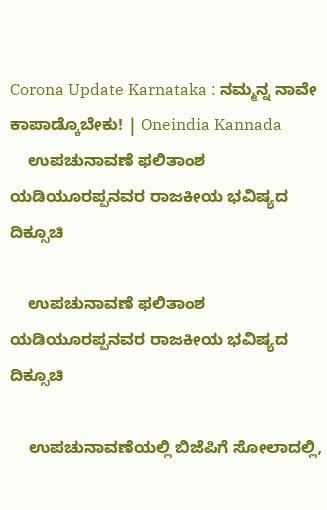Corona Update Karnataka : ನಮ್ಮನ್ನ ನಾವೇ ಕಾಪಾಡ್ಕೊಬೇಕು! | Oneindia Kannada
    ಉಪಚುನಾವಣೆ ಫಲಿತಾಂಶ ಯಡಿಯೂರಪ್ಪನವರ ರಾಜಕೀಯ ಭವಿಷ್ಯದ ದಿಕ್ಸೂಚಿ

    ಉಪಚುನಾವಣೆ ಫಲಿತಾಂಶ ಯಡಿಯೂರಪ್ಪನವರ ರಾಜಕೀಯ ಭವಿಷ್ಯದ ದಿಕ್ಸೂಚಿ

    ಉಪಚುನಾವಣೆಯಲ್ಲಿ ಬಿಜೆಪಿಗೆ ಸೋಲಾದಲ್ಲಿ,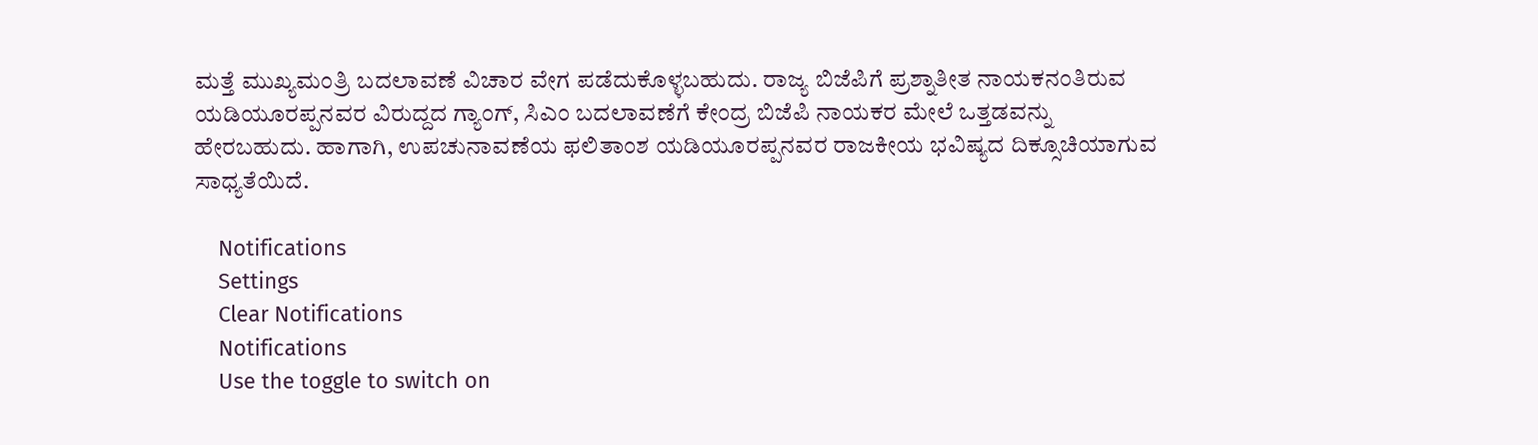ಮತ್ತೆ ಮುಖ್ಯಮಂತ್ರಿ ಬದಲಾವಣೆ ವಿಚಾರ ವೇಗ ಪಡೆದುಕೊಳ್ಳಬಹುದು. ರಾಜ್ಯ ಬಿಜೆಪಿಗೆ ಪ್ರಶ್ನಾತೀತ ನಾಯಕನಂತಿರುವ ಯಡಿಯೂರಪ್ಪನವರ ವಿರುದ್ದದ ಗ್ಯಾಂಗ್, ಸಿಎಂ ಬದಲಾವಣೆಗೆ ಕೇಂದ್ರ ಬಿಜೆಪಿ ನಾಯಕರ ಮೇಲೆ ಒತ್ತಡವನ್ನು ಹೇರಬಹುದು. ಹಾಗಾಗಿ, ಉಪಚುನಾವಣೆಯ ಫಲಿತಾಂಶ ಯಡಿಯೂರಪ್ಪನವರ ರಾಜಕೀಯ ಭವಿಷ್ಯದ ದಿಕ್ಸೂಚಿಯಾಗುವ ಸಾಧ್ಯತೆಯಿದೆ.

    Notifications
    Settings
    Clear Notifications
    Notifications
    Use the toggle to switch on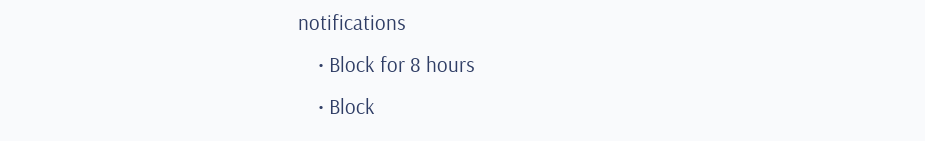notifications
    • Block for 8 hours
    • Block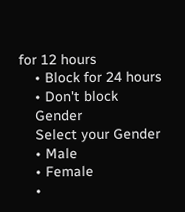for 12 hours
    • Block for 24 hours
    • Don't block
    Gender
    Select your Gender
    • Male
    • Female
    •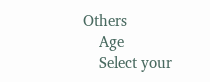Others
    Age
    Select your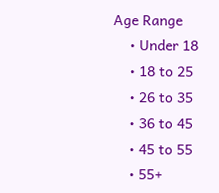Age Range
    • Under 18
    • 18 to 25
    • 26 to 35
    • 36 to 45
    • 45 to 55
    • 55+